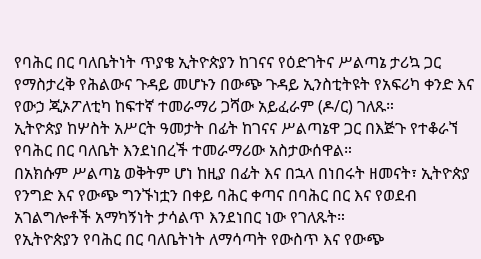የባሕር በር ባለቤትነት ጥያቄ ኢትዮጵያን ከገናና የዕድገትና ሥልጣኔ ታሪኳ ጋር የማስታረቅ የሕልውና ጉዳይ መሆኑን በውጭ ጉዳይ ኢንስቲትዩት የአፍሪካ ቀንድ እና የውኃ ጂኦፖለቲካ ከፍተኛ ተመራማሪ ጋሻው አይፈራም (ዶ/ር) ገለጹ።
ኢትዮጵያ ከሦስት አሥርት ዓመታት በፊት ከገናና ሥልጣኔዋ ጋር በእጅጉ የተቆራኘ የባሕር በር ባለቤት እንደነበረች ተመራማሪው አስታውሰዋል።
በአክሱም ሥልጣኔ ወቅትም ሆነ ከዚያ በፊት እና በኋላ በነበሩት ዘመናት፣ ኢትዮጵያ የንግድ እና የውጭ ግንኙነቷን በቀይ ባሕር ቀጣና በባሕር በር እና የወደብ አገልግሎቶች አማካኝነት ታሳልጥ እንደነበር ነው የገለጹት።
የኢትዮጵያን የባሕር በር ባለቤትነት ለማሳጣት የውስጥ እና የውጭ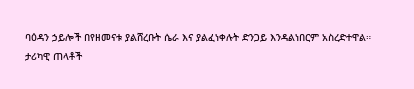ባዕዳን ኃይሎች በየዘመናቱ ያልሸረቡት ሴራ እና ያልፈነቀሉት ድንጋይ እንዳልነበርም አስረድተዋል።
ታሪካዊ ጠላቶች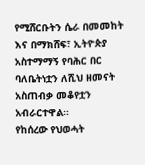የሚሸርቡትን ሴራ በመመከት እና በማክሸፍ፣ ኢትዮጵያ አስተማማኝ የባሕር በር ባለቤትነቷን ለሺህ ዘመናት አስጠብቃ መቆየቷን አብራርተዋል።
የከሰረው የህወሓት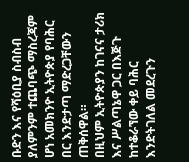ቡድን እና የሻዕቢያ ስብስብ ያለምንም ተጨባጭ ማስረጃም ሆነ አመክንዮ ኢትዮጵያ የባሕር በር እንድታጣ ማድረጋቸውን ጠቅሰዋል።
በዚህም ኢትዮጵያን ከገናና ታሪክ እና ሥልጣኔዋ ጋር በእጅጉ ከተቆራኘው ቀይ ባሕር እንድትገለል መደረጉን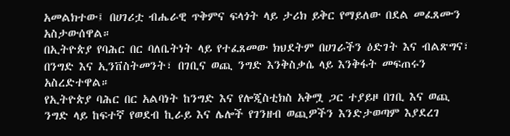አመልክተው፤ በሀገሪቷ ብሔራዊ ጥቅምና ፍላጎት ላይ ታሪክ ይቅር የማይለው በደል መፈጸሙን አስታውሰዋል።
በኢትዮጵያ የባሕር በር ባለቤትነት ላይ የተፈጸመው ክህደትም በሀገራችን ዕድገት እና ብልጽግና፣ በንግድ እና ኢንቨስትመንት፣ በገቢና ወጪ ንግድ እንቅስቃሴ ላይ እንቅፋት መፍጠሩን አስረድተዋል።
የኢትዮጵያ ባሕር በር አልባነት ከንግድ እና የሎጂስቲክስ አቅሟ ጋር ተያይዞ በገቢ እና ወጪ ንግድ ላይ ከፍተኛ የወደብ ኪራይ እና ሌሎች የገንዘብ ወጪዎችን እንድታወጣም እያደረገ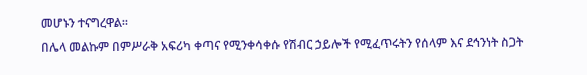መሆኑን ተናግረዋል።
በሌላ መልኩም በምሥራቅ አፍሪካ ቀጣና የሚንቀሳቀሱ የሽብር ኃይሎች የሚፈጥሩትን የሰላም እና ደኅንነት ስጋት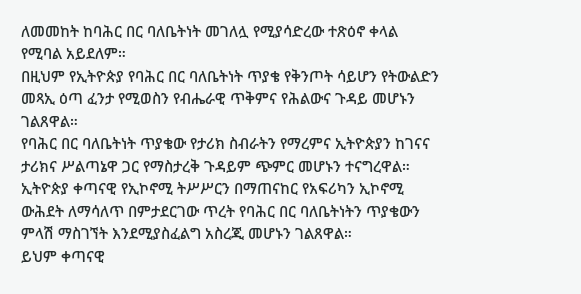ለመመከት ከባሕር በር ባለቤትነት መገለሏ የሚያሳድረው ተጽዕኖ ቀላል የሚባል አይደለም።
በዚህም የኢትዮጵያ የባሕር በር ባለቤትነት ጥያቄ የቅንጦት ሳይሆን የትውልድን መጻኢ ዕጣ ፈንታ የሚወስን የብሔራዊ ጥቅምና የሕልውና ጉዳይ መሆኑን ገልጸዋል።
የባሕር በር ባለቤትነት ጥያቄው የታሪክ ስብራትን የማረምና ኢትዮጵያን ከገናና ታሪክና ሥልጣኔዋ ጋር የማስታረቅ ጉዳይም ጭምር መሆኑን ተናግረዋል።
ኢትዮጵያ ቀጣናዊ የኢኮኖሚ ትሥሥርን በማጠናከር የአፍሪካን ኢኮኖሚ ውሕደት ለማሳለጥ በምታደርገው ጥረት የባሕር በር ባለቤትነትን ጥያቄውን ምላሽ ማስገኘት እንደሚያስፈልግ አስረጂ መሆኑን ገልጸዋል።
ይህም ቀጣናዊ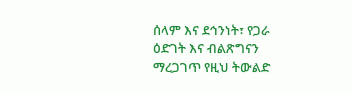ሰላም እና ደኅንነት፣ የጋራ ዕድገት እና ብልጽግናን ማረጋገጥ የዚህ ትውልድ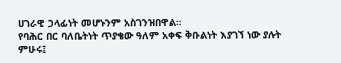ሀገራዊ ኃላፊነት መሆኑንም አስገንዝበዋል።
የባሕር በር ባለቤትነት ጥያቄው ዓለም አቀፍ ቅቡልነት እያገኘ ነው ያሉት ምሁሩ፤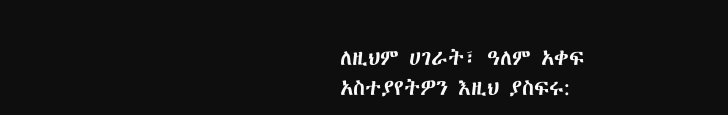ለዚህም ሀገራት፣ ዓለም አቀፍ
አስተያየትዎን እዚህ ያስፍሩ: